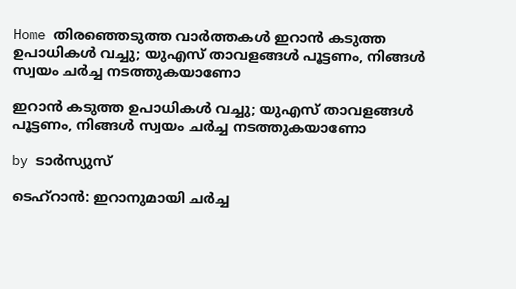Home തിരഞ്ഞെടുത്ത വാർത്തകൾ ഇറാന്‍ കടുത്ത ഉപാധികള്‍ വച്ചു; യുഎസ് താവളങ്ങള്‍ പൂട്ടണം, നിങ്ങള്‍ സ്വയം ചര്‍ച്ച നടത്തുകയാണോ

ഇറാന്‍ കടുത്ത ഉപാധികള്‍ വച്ചു; യുഎസ് താവളങ്ങള്‍ പൂട്ടണം, നിങ്ങള്‍ സ്വയം ചര്‍ച്ച നടത്തുകയാണോ

by ടാർസ്യുസ്

ടെഹ്‌റാന്‍: ഇറാനുമായി ചര്‍ച്ച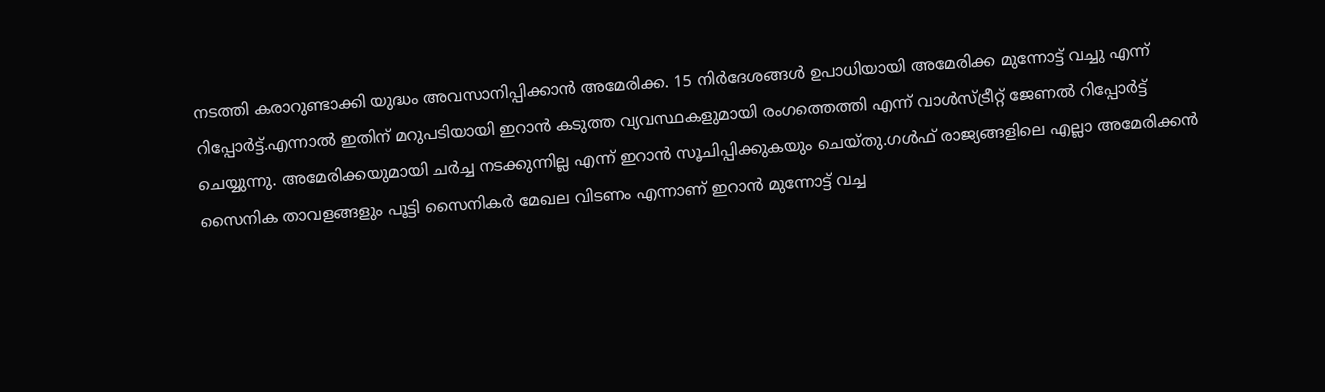നടത്തി കരാറുണ്ടാക്കി യുദ്ധം അവസാനിപ്പിക്കാന്‍ അമേരിക്ക. 15 നിര്‍ദേശങ്ങള്‍ ഉപാധിയായി അമേരിക്ക മുന്നോട്ട് വച്ചു എന്ന് റിപ്പോര്‍ട്ട്.എന്നാല്‍ ഇതിന് മറുപടിയായി ഇറാന്‍ കടുത്ത വ്യവസ്ഥകളുമായി രംഗത്തെത്തി എന്ന് വാള്‍സ്ട്രീറ്റ് ജേണല്‍ റിപ്പോര്‍ട്ട് ചെയ്യുന്നു. അമേരിക്കയുമായി ചര്‍ച്ച നടക്കുന്നില്ല എന്ന് ഇറാന്‍ സൂചിപ്പിക്കുകയും ചെയ്തു.ഗള്‍ഫ് രാജ്യങ്ങളിലെ എല്ലാ അമേരിക്കന്‍ സൈനിക താവളങ്ങളും പൂട്ടി സൈനികര്‍ മേഖല വിടണം എന്നാണ് ഇറാന്‍ മുന്നോട്ട് വച്ച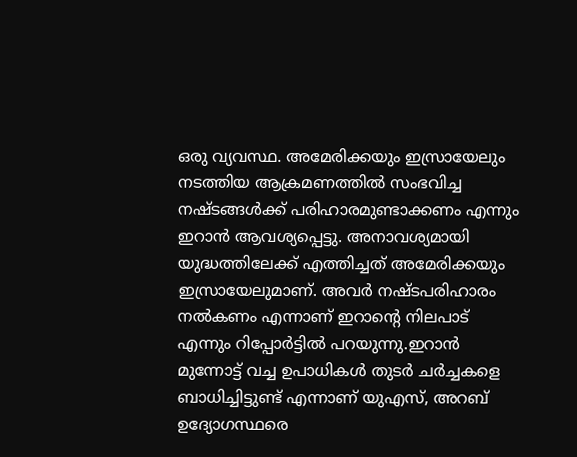ഒരു വ്യവസ്ഥ. അമേരിക്കയും ഇസ്രായേലും നടത്തിയ ആക്രമണത്തില്‍ സംഭവിച്ച നഷ്ടങ്ങള്‍ക്ക് പരിഹാരമുണ്ടാക്കണം എന്നും ഇറാന്‍ ആവശ്യപ്പെട്ടു. അനാവശ്യമായി യുദ്ധത്തിലേക്ക് എത്തിച്ചത് അമേരിക്കയും ഇസ്രായേലുമാണ്. അവര്‍ നഷ്ടപരിഹാരം നല്‍കണം എന്നാണ് ഇറാന്റെ നിലപാട് എന്നും റിപ്പോര്‍ട്ടില്‍ പറയുന്നു.ഇറാന്‍ മുന്നോട്ട് വച്ച ഉപാധികള്‍ തുടര്‍ ചര്‍ച്ചകളെ ബാധിച്ചിട്ടുണ്ട് എന്നാണ് യുഎസ്, അറബ് ഉദ്യോഗസ്ഥരെ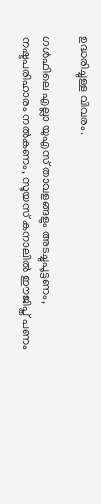ഉദ്ധരിച്ചുള്ള വിവരം.

ഗള്‍ഫിലെ എല്ലാ യുഎസ് താവളങ്ങളും അടച്ചുപൂട്ടണം, നഷ്ടപരിഹാരം നല്‍കണം, സൂയസ് കനാലില്‍ ഈജിപ്ത് പണം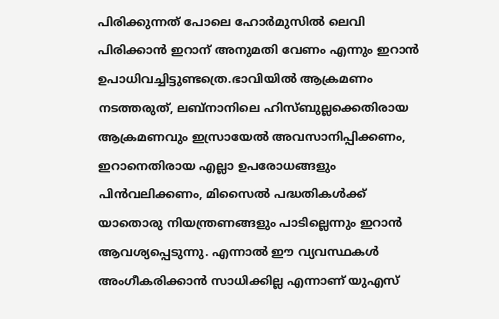പിരിക്കുന്നത് പോലെ ഹോര്‍മുസില്‍ ലെവി പിരിക്കാന്‍ ഇറാന് അനുമതി വേണം എന്നും ഇറാന്‍ ഉപാധിവച്ചിട്ടുണ്ടത്രെ.ഭാവിയില്‍ ആക്രമണം നടത്തരുത്, ലബ്‌നാനിലെ ഹിസ്ബുല്ലക്കെതിരായ ആക്രമണവും ഇസ്രായേല്‍ അവസാനിപ്പിക്കണം, ഇറാനെതിരായ എല്ലാ ഉപരോധങ്ങളും പിന്‍വലിക്കണം, മിസൈല്‍ പദ്ധതികള്‍ക്ക് യാതൊരു നിയന്ത്രണങ്ങളും പാടില്ലെന്നും ഇറാന്‍ ആവശ്യപ്പെടുന്നു. എന്നാല്‍ ഈ വ്യവസ്ഥകള്‍ അംഗീകരിക്കാന്‍ സാധിക്കില്ല എന്നാണ് യുഎസ്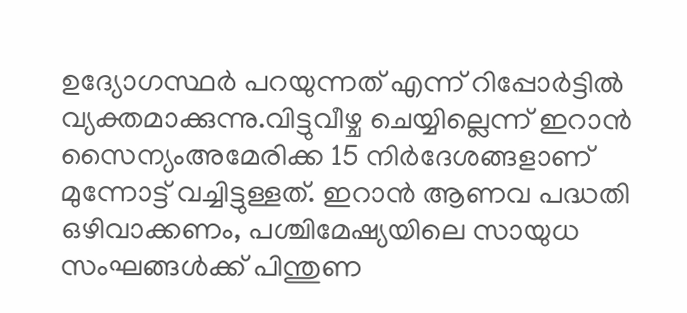ഉദ്യോഗസ്ഥര്‍ പറയുന്നത് എന്ന് റിപ്പോര്‍ട്ടില്‍ വ്യക്തമാക്കുന്നു.വിട്ടുവീഴ്ച ചെയ്യില്ലെന്ന് ഇറാന്‍ സൈന്യംഅമേരിക്ക 15 നിര്‍ദേശങ്ങളാണ് മുന്നോട്ട് വച്ചിട്ടുള്ളത്. ഇറാന്‍ ആണവ പദ്ധതി ഒഴിവാക്കണം, പശ്ചിമേഷ്യയിലെ സായുധ സംഘങ്ങള്‍ക്ക് പിന്തുണ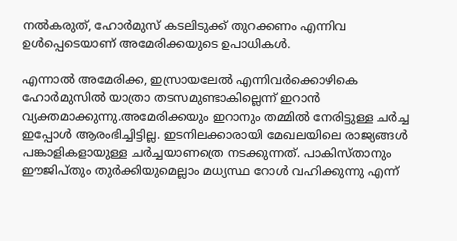നല്‍കരുത്, ഹോര്‍മുസ് കടലിടുക്ക് തുറക്കണം എന്നിവ ഉള്‍പ്പെടെയാണ് അമേരിക്കയുടെ ഉപാധികള്‍.

എന്നാല്‍ അമേരിക്ക, ഇസ്രായലേല്‍ എന്നിവര്‍ക്കൊഴികെ ഹോര്‍മുസില്‍ യാത്രാ തടസമുണ്ടാകില്ലെന്ന് ഇറാന്‍ വ്യക്തമാക്കുന്നു.അമേരിക്കയും ഇറാനും തമ്മില്‍ നേരിട്ടുള്ള ചര്‍ച്ച ഇപ്പോള്‍ ആരംഭിച്ചിട്ടില്ല. ഇടനിലക്കാരായി മേഖലയിലെ രാജ്യങ്ങള്‍ പങ്കാളികളായുള്ള ചര്‍ച്ചയാണത്രെ നടക്കുന്നത്. പാകിസ്താനും ഈജിപ്തും തുര്‍ക്കിയുമെല്ലാം മധ്യസ്ഥ റോള്‍ വഹിക്കുന്നു എന്ന്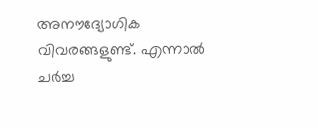അനൗദ്യോഗിക വിവരങ്ങളുണ്ട്. എന്നാല്‍ ചര്‍ച്ച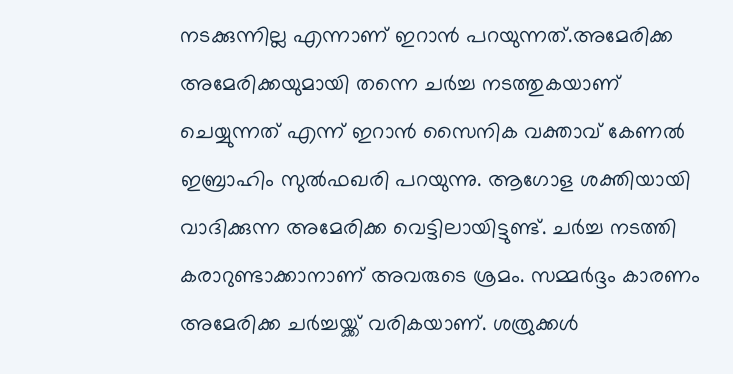നടക്കുന്നില്ല എന്നാണ് ഇറാന്‍ പറയുന്നത്.അമേരിക്ക അമേരിക്കയുമായി തന്നെ ചര്‍ച്ച നടത്തുകയാണ് ചെയ്യുന്നത് എന്ന് ഇറാന്‍ സൈനിക വക്താവ് കേണല്‍ ഇബ്രാഹിം സുല്‍ഫഖരി പറയുന്നു. ആഗോള ശക്തിയായി വാദിക്കുന്ന അമേരിക്ക വെട്ടിലായിട്ടുണ്ട്. ചര്‍ച്ച നടത്തി കരാറുണ്ടാക്കാനാണ് അവരുടെ ശ്രമം. സമ്മര്‍ദ്ദം കാരണം അമേരിക്ക ചര്‍ച്ചയ്ക്ക് വരികയാണ്. ശത്രുക്കള്‍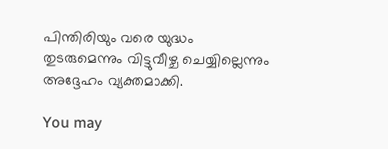പിന്തിരിയും വരെ യുദ്ധം തുടരുമെന്നും വിട്ടുവീഴ്ച ചെയ്യില്ലെന്നും അദ്ദേഹം വ്യക്തമാക്കി.

You may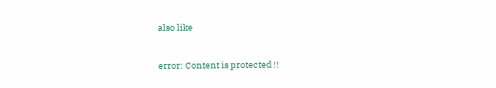also like

error: Content is protected !!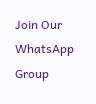Join Our WhatsApp Group